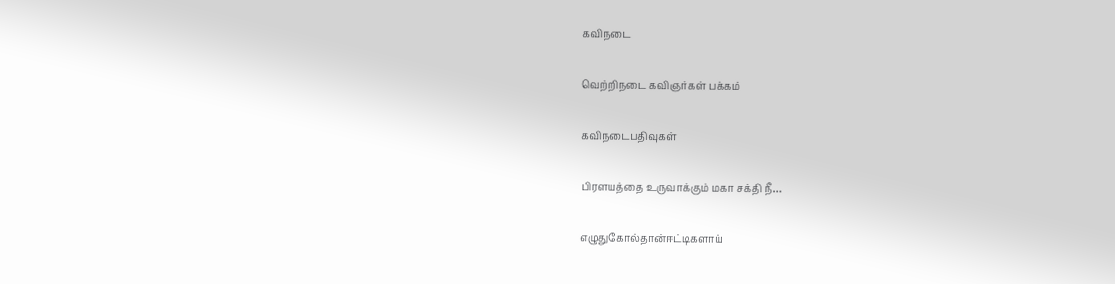கவிநடை

வெற்றிநடை கவிஞர்கள் பக்கம்

கவிநடைபதிவுகள்

பிரளயத்தை உருவாக்கும் மகா சக்தி நீ…

எழுதுகோல்தான்ஈட்டிகளாய்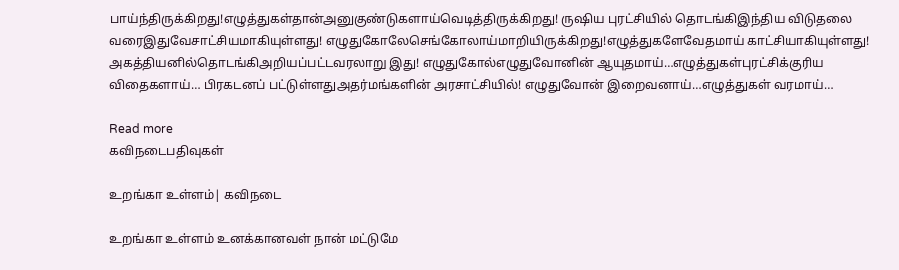பாய்ந்திருக்கிறது!எழுத்துகள்தான்அனுகுண்டுகளாய்வெடித்திருக்கிறது! ருஷிய புரட்சியில் தொடங்கிஇந்திய விடுதலை வரைஇதுவேசாட்சியமாகியுள்ளது! எழுதுகோலேசெங்கோலாய்மாறியிருக்கிறது!எழுத்துகளேவேதமாய் காட்சியாகியுள்ளது! அகத்தியனில்தொடங்கிஅறியப்பட்டவரலாறு இது! எழுதுகோல்எழுதுவோனின் ஆயுதமாய்…எழுத்துகள்புரட்சிக்குரிய விதைகளாய்… பிரகடனப் பட்டுள்ளதுஅதர்மங்களின் அரசாட்சியில்! எழுதுவோன் இறைவனாய்…எழுத்துகள் வரமாய்…

Read more
கவிநடைபதிவுகள்

உறங்கா உள்ளம்| கவிநடை

உறங்கா உள்ளம் உனக்கானவள் நான் மட்டுமே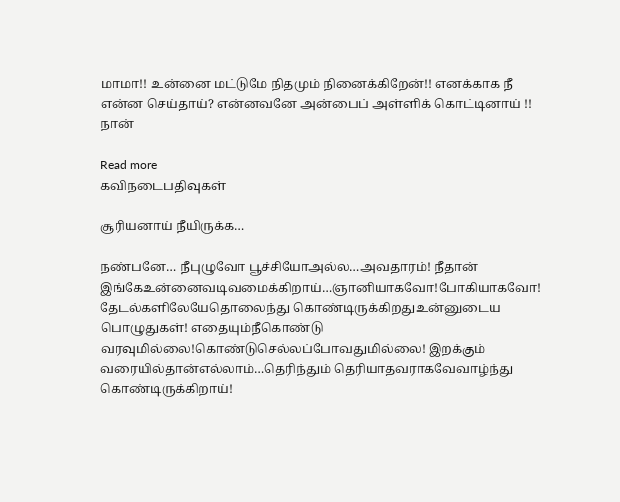மாமா!! உன்னை மட்டுமே நிதமும் நினைக்கிறேன்!! எனக்காக நீ என்ன செய்தாய்? என்னவனே அன்பைப் அள்ளிக் கொட்டினாய் !! நான்

Read more
கவிநடைபதிவுகள்

சூரியனாய் நீயிருக்க…

நண்பனே… நீபுழுவோ பூச்சியோஅல்ல…அவதாரம்! நீதான் இங்கேஉன்னைவடிவமைக்கிறாய்…ஞானியாகவோ!போகியாகவோ! தேடல்களிலேயேதொலைந்து கொண்டிருக்கிறதுஉன்னுடைய பொழுதுகள்! எதையும்நீகொண்டு வரவுமில்லை!கொண்டுசெல்லப்போவதுமில்லை! இறக்கும் வரையில்தான்எல்லாம்…தெரிந்தும் தெரியாதவராகவேவாழ்ந்து கொண்டிருக்கிறாய்!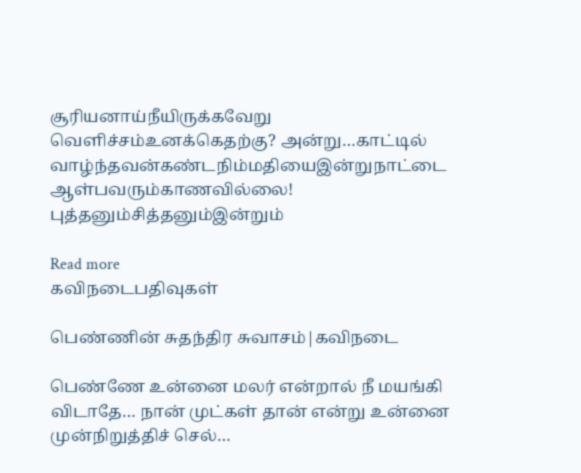சூரியனாய்நீயிருக்கவேறு வெளிச்சம்உனக்கெதற்கு? அன்று…காட்டில் வாழ்ந்தவன்கண்டநிம்மதியைஇன்றுநாட்டை ஆள்பவரும்காணவில்லை! புத்தனும்சித்தனும்இன்றும்

Read more
கவிநடைபதிவுகள்

பெண்ணின் சுதந்திர சுவாசம்|கவிநடை

பெண்ணே உன்னை மலர் என்றால் நீ மயங்கி விடாதே… நான் முட்கள் தான் என்று உன்னை முன்நிறுத்திச் செல்…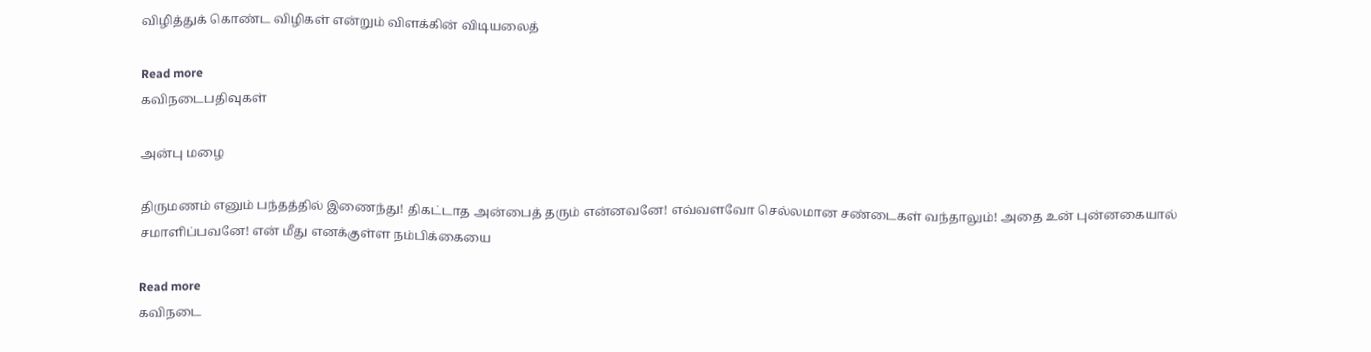விழித்துக் கொண்ட விழிகள் என்றும் விளக்கின் விடியலைத்

Read more
கவிநடைபதிவுகள்

அன்பு மழை

திருமணம் எனும் பந்தத்தில் இணைந்து! திகட்டாத அன்பைத் தரும் என்னவனே! எவ்வளவோ செல்லமான சண்டைகள் வந்தாலும்! அதை உன் புன்னகையால் சமாளிப்பவனே! என் மீது எனக்குள்ள நம்பிக்கையை

Read more
கவிநடை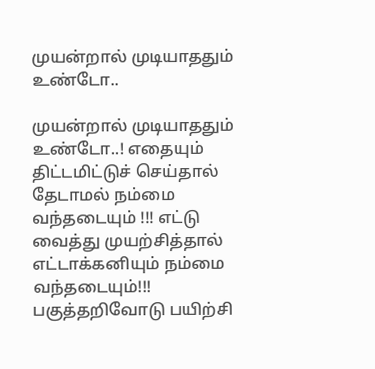முயன்றால் முடியாததும் உண்டோ..

முயன்றால் முடியாததும் உண்டோ..! எதையும் திட்டமிட்டுச் செய்தால் தேடாமல் நம்மை வந்தடையும் !!! எட்டு வைத்து முயற்சித்தால் எட்டாக்கனியும் நம்மை வந்தடையும்!!! பகுத்தறிவோடு பயிற்சி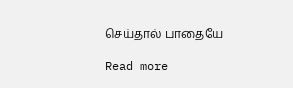செய்தால் பாதையே

Read more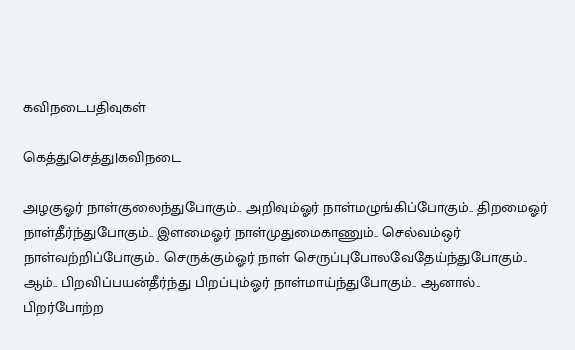கவிநடைபதிவுகள்

கெத்துசெத்து|கவிநடை

அழகுஓர் நாள்குலைந்துபோகும்.. அறிவும்ஓர் நாள்மழுங்கிப்போகும்.. திறமைஓர் நாள்தீர்ந்துபோகும்.. இளமைஓர் நாள்முதுமைகாணும்.. செல்வம்ஒர் நாள்வற்றிப்போகும்.. செருக்கும்ஓர் நாள் செருப்புபோலவேதேய்ந்துபோகும்.. ஆம்.. பிறவிப்பயன்தீர்ந்து பிறப்பும்ஓர் நாள்மாய்ந்துபோகும்.. ஆனால்.. பிறர்போற்ற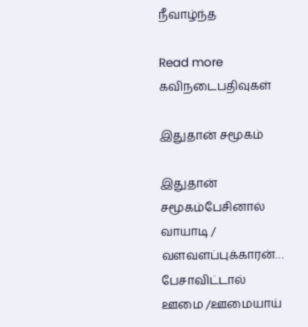நீவாழ்ந்த

Read more
கவிநடைபதிவுகள்

இதுதான் சமூகம்

இதுதான் சமூகம்பேசினால் வாயாடி / வளவளப்புக்காரன்… பேசாவிட்டால் ஊமை /ஊமையாய்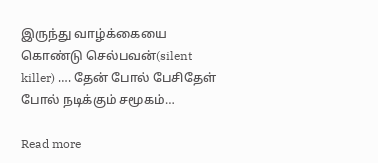இருந்து வாழ்க்கையை கொண்டு செல்பவன்(silent killer) …. தேன் போல் பேசிதேள் போல் நடிக்கும் சமூகம்…

Read more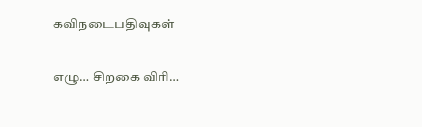கவிநடைபதிவுகள்

எழு… சிறகை விரி…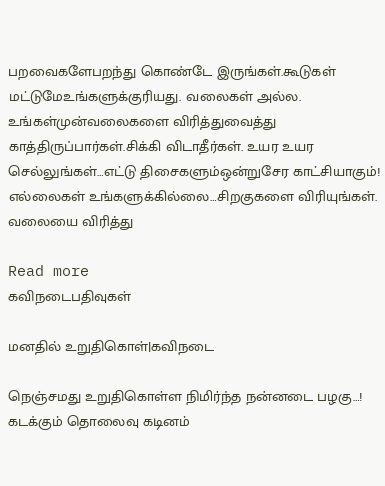பறவைகளேபறந்து கொண்டே இருங்கள்.கூடுகள் மட்டுமேஉங்களுக்குரியது. வலைகள் அல்ல. உங்கள்முன்வலைகளை விரித்துவைத்து காத்திருப்பார்கள்.சிக்கி விடாதீர்கள். உயர உயர செல்லுங்கள்…எட்டு திசைகளும்ஒன்றுசேர காட்சியாகும்! எல்லைகள் உங்களுக்கில்லை…சிறகுகளை விரியுங்கள். வலையை விரித்து

Read more
கவிநடைபதிவுகள்

மனதில் உறுதிகொள்|கவிநடை

நெஞ்சமது உறுதிகொள்ள நிமிர்ந்த நன்னடை பழகு…! கடக்கும் தொலைவு கடினம்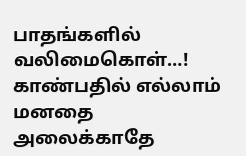பாதங்களில் வலிமைகொள்…! காண்பதில் எல்லாம் மனதை அலைக்காதே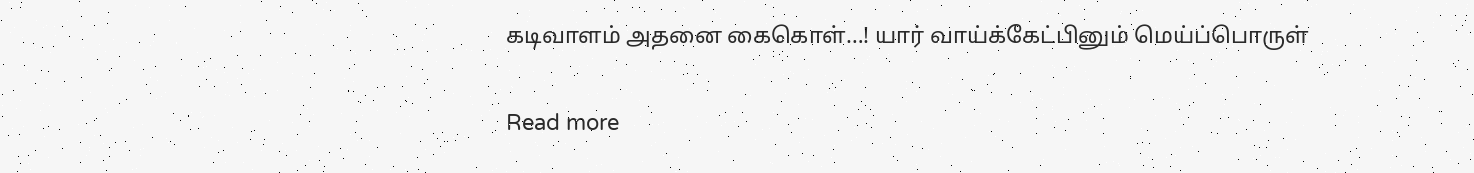கடிவாளம் அதனை கைகொள்…! யார் வாய்க்கேட்பினும் மெய்ப்பொருள்

Read more